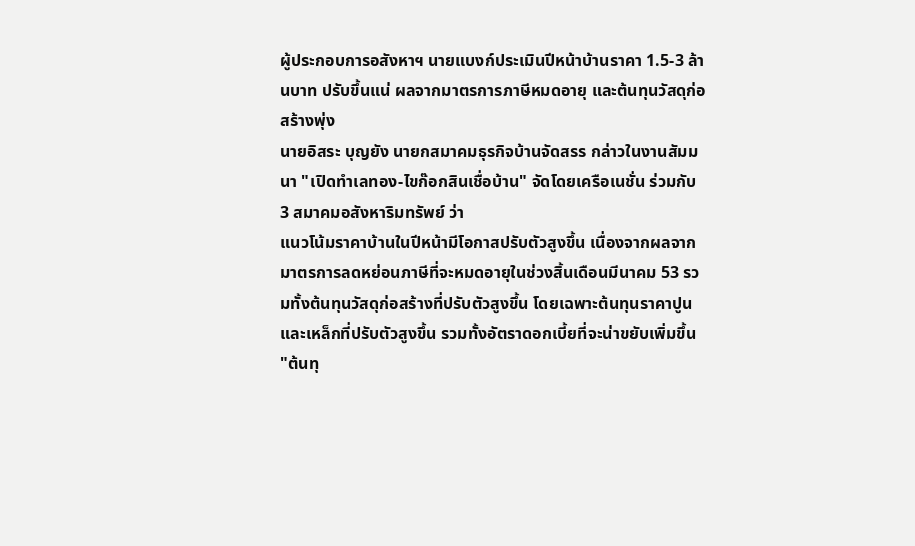ผู้ประกอบการอสังหาฯ นายแบงก์ประเมินปีหน้าบ้านราคา 1.5-3 ล้านบาท ปรับขึ้นแน่ ผลจากมาตรการภาษีหมดอายุ และต้นทุนวัสดุก่อสร้างพุ่ง
นายอิสระ บุญยัง นายกสมาคมธุรกิจบ้านจัดสรร กล่าวในงานสัมมนา "เปิดทำเลทอง-ไขก๊อกสินเชื่อบ้าน" จัดโดยเครือเนชั่น ร่วมกับ 3 สมาคมอสังหาริมทรัพย์ ว่า
แนวโน้มราคาบ้านในปีหน้ามีโอกาสปรับตัวสูงขึ้น เนื่องจากผลจากมาตรการลดหย่อนภาษีที่จะหมดอายุในช่วงสิ้นเดือนมีนาคม 53 รวมทั้งต้นทุนวัสดุก่อสร้างที่ปรับตัวสูงขึ้น โดยเฉพาะต้นทุนราคาปูนและเหล็กที่ปรับตัวสูงขึ้น รวมทั้งอัตราดอกเบี้ยที่จะน่าขยับเพิ่มขึ้น
"ต้นทุ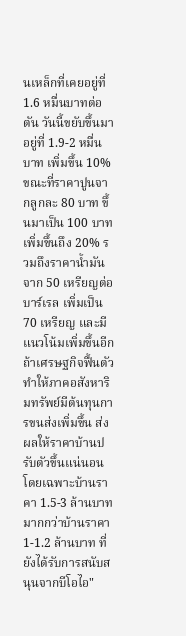นเหล็กที่เคยอยู่ที่ 1.6 หมื่นบาทต่อตัน วันนี้ขยับขึ้นมาอยู่ที่ 1.9-2 หมื่นบาท เพิ่มขึ้น 10% ขณะที่ราคาปูนจากลูกละ 80 บาท ขึ้นมาเป็น 100 บาท เพิ่มขึ้นถึง 20% รวมถึงราคาน้ำมันจาก 50 เหรียญต่อบาร์เรล เพิ่มเป็น 70 เหรียญ และมีแนวโน้มเพิ่มขึ้นอีกถ้าเศรษฐกิจฟื้นตัว ทำให้ภาคอสังหาริมทรัพย์มีต้นทุนการขนส่งเพิ่มขึ้น ส่งผลให้ราคาบ้านปรับตัวขึ้นแน่นอน โดยเฉพาะบ้านราคา 1.5-3 ล้านบาท มากกว่าบ้านราคา 1-1.2 ล้านบาท ที่ยังได้รับการสนับสนุนจากบีโอไอ"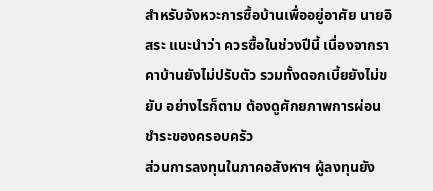สำหรับจังหวะการซื้อบ้านเพื่ออยู่อาศัย นายอิสระ แนะนำว่า ควรซื้อในช่วงปีนี้ เนื่องจากราคาบ้านยังไม่ปรับตัว รวมทั้งดอกเบี้ยยังไม่ขยับ อย่างไรก็ตาม ต้องดูศักยภาพการผ่อนชำระของครอบครัว
ส่วนการลงทุนในภาคอสังหาฯ ผู้ลงทุนยัง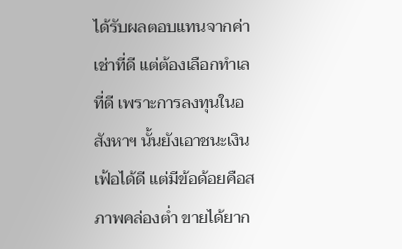ได้รับผลตอบแทนจากค่าเช่าที่ดี แต่ต้องเลือกทำเลที่ดี เพราะการลงทุนในอสังหาฯ นั้นยังเอาชนะเงินเฟ้อได้ดี แต่มีข้อด้อยคือสภาพคล่องต่ำ ขายได้ยาก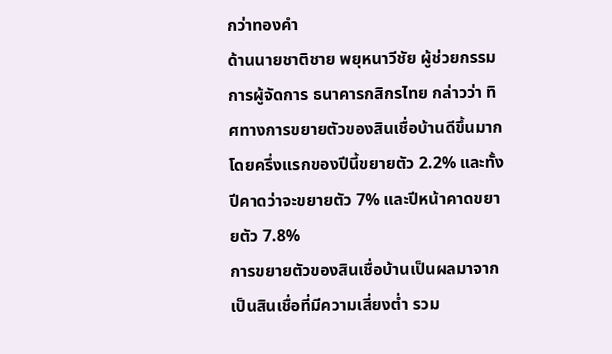กว่าทองคำ
ด้านนายชาติชาย พยุหนาวีชัย ผู้ช่วยกรรมการผู้จัดการ ธนาคารกสิกรไทย กล่าวว่า ทิศทางการขยายตัวของสินเชื่อบ้านดีขึ้นมาก โดยครึ่งแรกของปีนี้ขยายตัว 2.2% และทั้งปีคาดว่าจะขยายตัว 7% และปีหน้าคาดขยายตัว 7.8%
การขยายตัวของสินเชื่อบ้านเป็นผลมาจากเป็นสินเชื่อที่มีความเสี่ยงต่ำ รวม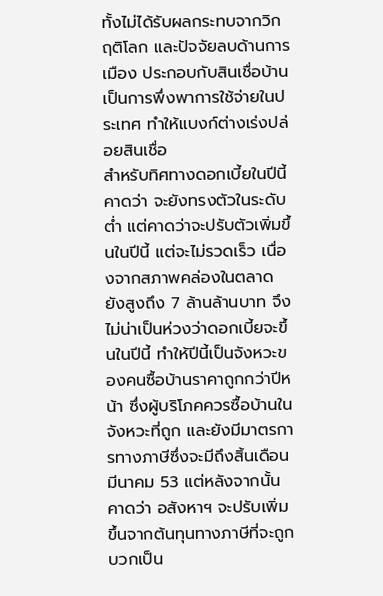ทั้งไม่ได้รับผลกระทบจากวิกฤติโลก และปัจจัยลบด้านการเมือง ประกอบกับสินเชื่อบ้านเป็นการพึ่งพาการใช้จ่ายในประเทศ ทำให้แบงก์ต่างเร่งปล่อยสินเชื่อ
สำหรับทิศทางดอกเบี้ยในปีนี้ คาดว่า จะยังทรงตัวในระดับต่ำ แต่คาดว่าจะปรับตัวเพิ่มขึ้นในปีนี้ แต่จะไม่รวดเร็ว เนื่องจากสภาพคล่องในตลาดยังสูงถึง 7 ล้านล้านบาท จึงไม่น่าเป็นห่วงว่าดอกเบี้ยจะขึ้นในปีนี้ ทำให้ปีนี้เป็นจังหวะของคนซื้อบ้านราคาถูกกว่าปีหน้า ซึ่งผู้บริโภคควรซื้อบ้านในจังหวะที่ถูก และยังมีมาตรการทางภาษีซึ่งจะมีถึงสิ้นเดือนมีนาคม 53 แต่หลังจากนั้นคาดว่า อสังหาฯ จะปรับเพิ่มขึ้นจากต้นทุนทางภาษีที่จะถูกบวกเป็น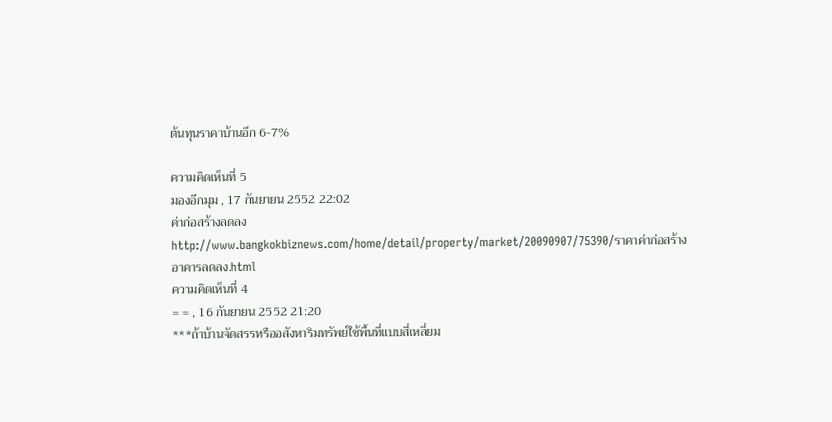ต้นทุนราคาบ้านอีก 6-7%

ความคิดเห็นที่ 5
มองอีกมุม , 17 กันยายน 2552 22:02
ค่าก่อสร้างลดลง
http://www.bangkokbiznews.com/home/detail/property/market/20090907/75390/ราคาค่าก่อสร้างอาคารลดลง.html
ความคิดเห็นที่ 4
= = , 16 กันยายน 2552 21:20
***ถ้าบ้านจัดสรรหรืออสังหาริมทรัพย์ใช้พื้นที่แบบสี่เหลี่ยม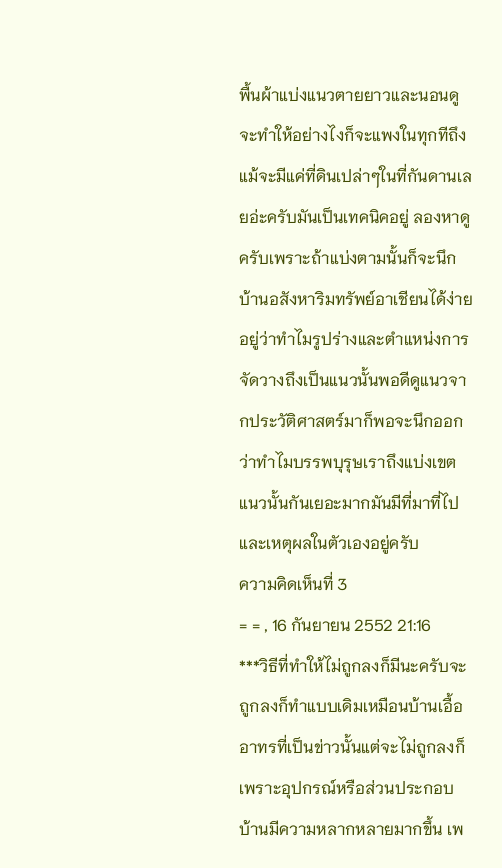พื้นผ้าแบ่งแนวตายยาวและนอนดูจะทำให้อย่างไงก็จะแพงในทุกทีถึงแม้จะมีแค่ที่ดินเปล่าๆในที่กันดานเลยอ่ะครับมันเป็นเทคนิคอยู่ ลองหาดูครับเพราะถ้าแบ่งตามนั้นก็จะนึกบ้านอสังหาริมทรัพย์อาเชียนได้ง่ายอยู่ว่าทำไมรูปร่างและตำแหน่งการจัดวางถึงเป็นแนวนั้นพอดีดูแนวจากประวัติศาสตร์มาก็พอจะนึกออกว่าทำไมบรรพบุรุษเราถึงแบ่งเขตแนวนั้นกันเยอะมากมันมีที่มาที่ไปและเหตุผลในตัวเองอยู่ครับ
ความคิดเห็นที่ 3
= = , 16 กันยายน 2552 21:16
***วิธีที่ทำให้ไม่ถูกลงก็มีนะครับจะถูกลงก็ทำแบบเดิมเหมือนบ้านเอื้ออาทรที่เป็นข่าวนั้นแต่จะไม่ถูกลงก็เพราะอุปกรณ์หรือส่วนประกอบบ้านมีความหลากหลายมากขึ้น เพ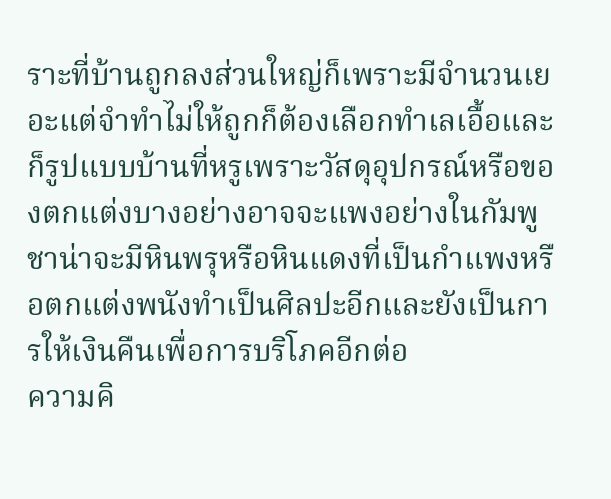ราะที่บ้านถูกลงส่วนใหญ่ก็เพราะมีจำนวนเยอะแต่จำทำไม่ให้ถูกก็ต้องเลือกทำเลเอื้อและก็รูปแบบบ้านที่หรูเพราะวัสดุอุปกรณ์หรือของตกแต่งบางอย่างอาจจะแพงอย่างในกัมพูชาน่าจะมีหินพรุหรือหินแดงที่เป็นกำแพงหรือตกแต่งพนังทำเป็นศิลปะอีกและยังเป็นการให้เงินคืนเพื่อการบริโภคอีกต่อ
ความคิ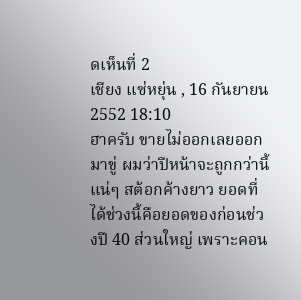ดเห็นที่ 2
เชียง แซ่หยุ่น , 16 กันยายน 2552 18:10
ฮาครับ ขายไม่ออกเลยออกมาขู่ ผมว่าปีหน้าจะถูกกว่านี้แน่ๆ สต้อกค้างยาว ยอดที่ได้ช่วงนี้คือยอดของก่อนช่วงปี 40 ส่วนใหญ่ เพราะคอน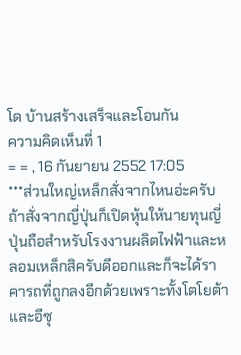โด บ้านสร้างเสร็จและโอนกัน
ความคิดเห็นที่ 1
= = , 16 กันยายน 2552 17:05
***ส่วนใหญ่เหล็กสั่งจากไหนอ่ะครับถ้าสั่งจากญี่ปุ่นก็เปิดหุ้นให้นายทุนญี่ปุ่นถือสำหรับโรงงานผลิตไฟฟ้าและหลอมเหล็กสิครับดีออกและก็จะได้ราคารถที่ถูกลงอีกด้วยเพราะทั้งโตโยต้าและอีซุ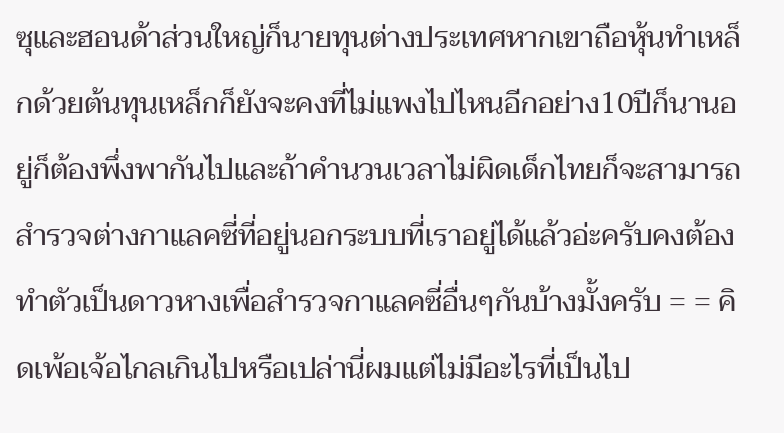ซุและฮอนด้าส่วนใหญ่ก็นายทุนต่างประเทศหากเขาถือหุ้นทำเหล็กด้วยต้นทุนเหล็กก็ยังจะคงที่ไม่แพงไปไหนอีกอย่าง10ปีก็นานอยู่ก็ต้องพึ่งพากันไปและถ้าคำนวนเวลาไม่ผิดเด็กไทยก็จะสามารถสำรวจต่างกาแลคซี่ที่อยู่นอกระบบที่เราอยู่ได้แล้วอ่ะครับคงต้องทำตัวเป็นดาวหางเพื่อสำรวจกาแลคซี่อื่นๆกันบ้างมั้งครับ = = คิดเพ้อเจ้อไกลเกินไปหรือเปล่านี่ผมแต่ไม่มีอะไรที่เป็นไป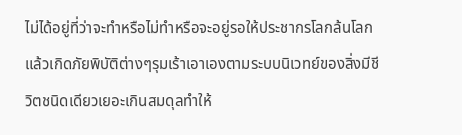ไม่ได้อยู่ที่ว่าจะทำหรือไม่ทำหรือจะอยู่รอให้ประชากรโลกล้นโลกแล้วเกิดภัยพิบัติต่างๆรุมเร้าเอาเองตามระบบนิเวทย์ของสิ่งมีชีวิตชนิดเดียวเยอะเกินสมดุลทำให้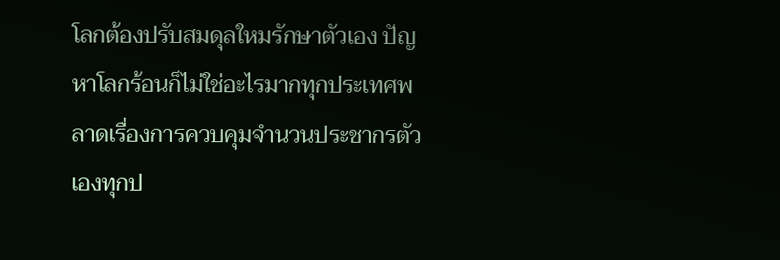โลกต้องปรับสมดุลใหมรักษาตัวเอง ปัญหาโลกร้อนก็ไม่ใช่อะไรมากทุกประเทศพลาดเรื่องการควบคุมจำนวนประชากรตัวเองทุกป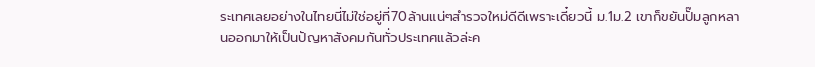ระเทศเลยอย่างในไทยนี่ไม่ใช่อยู่ที่70ล้านแน่ๆสำรวจใหม่ดีดีเพราะเดี๋ยวนี้ ม.1ม.2 เขาก็ขยันปั๊มลูกหลานออกมาให้เป็นปัญหาสังคมกันทั่วประเทศแล้วล่ะค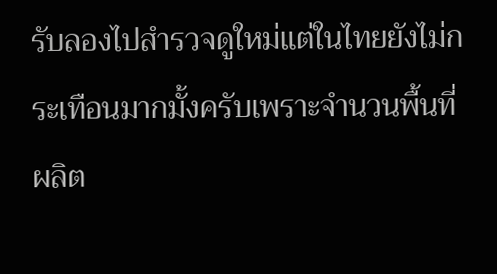รับลองไปสำรวจดูใหม่แต่ในไทยยังไม่กระเทือนมากมั้งครับเพราะจำนวนพื้นที่ผลิต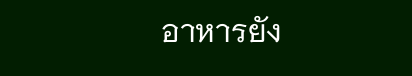อาหารยัง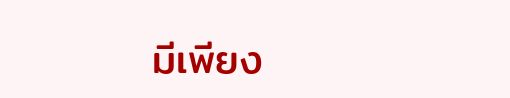มีเพียง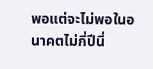พอแต่จะไม่พอในอนาคตไม่กี่ปีนี่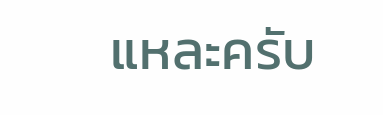แหละครับ